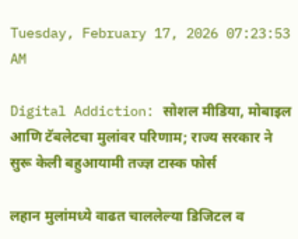Tuesday, February 17, 2026 07:23:53 AM

Digital Addiction: सोशल मीडिया, मोबाइल आणि टॅबलेटचा मुलांवर परिणाम; राज्य सरकार ने सुरू केली बहुआयामी तज्ज्ञ टास्क फोर्स

लहान मुलांमध्ये वाढत चाललेल्या डिजिटल व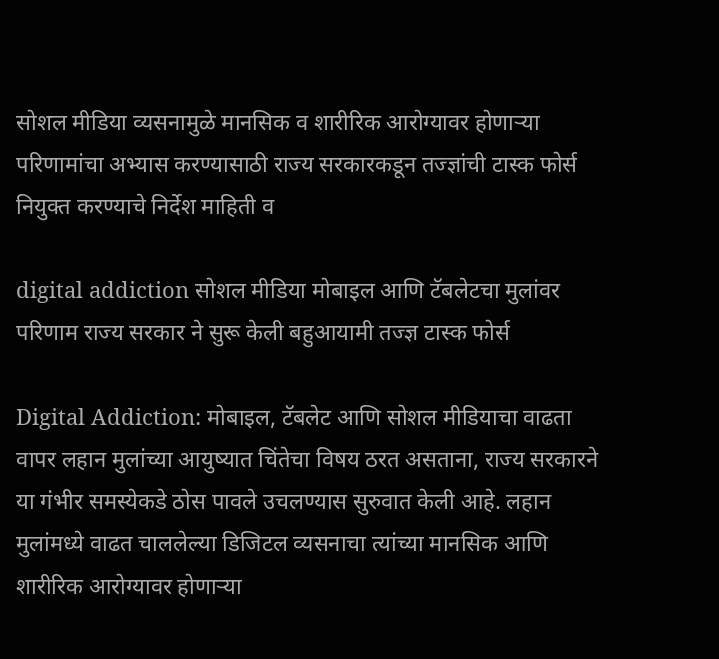सोशल मीडिया व्यसनामुळे मानसिक व शारीरिक आरोग्यावर होणाऱ्या परिणामांचा अभ्यास करण्यासाठी राज्य सरकारकडून तज्ज्ञांची टास्क फोर्स नियुक्त करण्याचे निर्देश माहिती व

digital addiction सोशल मीडिया मोबाइल आणि टॅबलेटचा मुलांवर परिणाम राज्य सरकार ने सुरू केली बहुआयामी तज्ज्ञ टास्क फोर्स

Digital Addiction: मोबाइल, टॅबलेट आणि सोशल मीडियाचा वाढता वापर लहान मुलांच्या आयुष्यात चिंतेचा विषय ठरत असताना, राज्य सरकारने या गंभीर समस्येकडे ठोस पावले उचलण्यास सुरुवात केली आहे. लहान मुलांमध्ये वाढत चाललेल्या डिजिटल व्यसनाचा त्यांच्या मानसिक आणि शारीरिक आरोग्यावर होणाऱ्या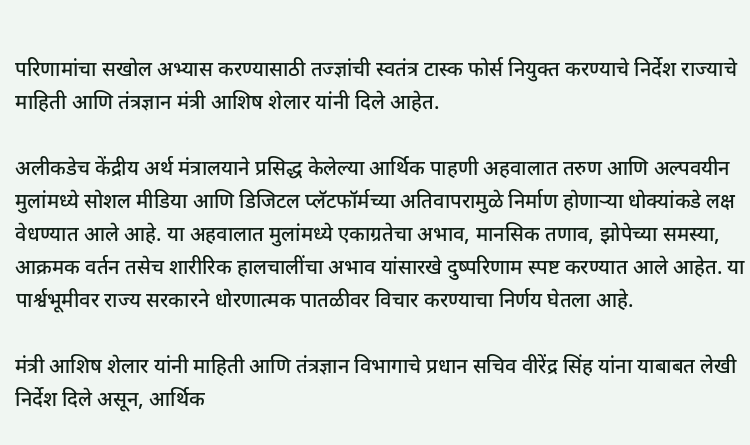परिणामांचा सखोल अभ्यास करण्यासाठी तज्ज्ञांची स्वतंत्र टास्क फोर्स नियुक्त करण्याचे निर्देश राज्याचे माहिती आणि तंत्रज्ञान मंत्री आशिष शेलार यांनी दिले आहेत.

अलीकडेच केंद्रीय अर्थ मंत्रालयाने प्रसिद्ध केलेल्या आर्थिक पाहणी अहवालात तरुण आणि अल्पवयीन मुलांमध्ये सोशल मीडिया आणि डिजिटल प्लॅटफॉर्मच्या अतिवापरामुळे निर्माण होणाऱ्या धोक्यांकडे लक्ष वेधण्यात आले आहे. या अहवालात मुलांमध्ये एकाग्रतेचा अभाव, मानसिक तणाव, झोपेच्या समस्या, आक्रमक वर्तन तसेच शारीरिक हालचालींचा अभाव यांसारखे दुष्परिणाम स्पष्ट करण्यात आले आहेत. या पार्श्वभूमीवर राज्य सरकारने धोरणात्मक पातळीवर विचार करण्याचा निर्णय घेतला आहे.

मंत्री आशिष शेलार यांनी माहिती आणि तंत्रज्ञान विभागाचे प्रधान सचिव वीरेंद्र सिंह यांना याबाबत लेखी निर्देश दिले असून, आर्थिक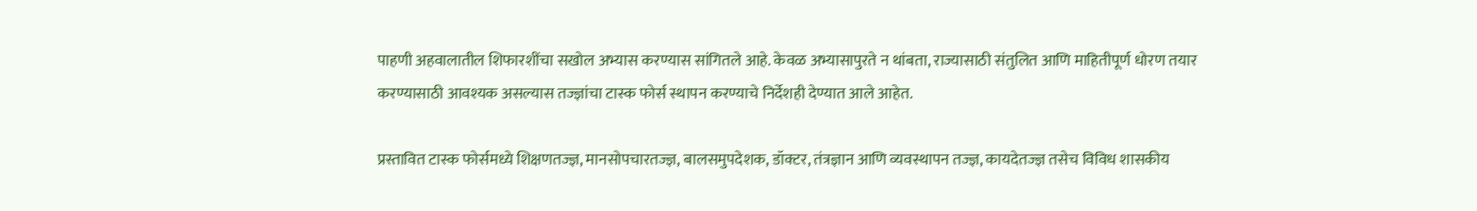पाहणी अहवालातील शिफारशींचा सखोल अभ्यास करण्यास सांगितले आहे. केवळ अभ्यासापुरते न थांबता, राज्यासाठी संतुलित आणि माहितीपूर्ण धोरण तयार करण्यासाठी आवश्यक असल्यास तज्ज्ञांचा टास्क फोर्स स्थापन करण्याचे निर्देशही देण्यात आले आहेत.

प्रस्तावित टास्क फोर्समध्ये शिक्षणतज्ज्ञ, मानसोपचारतज्ज्ञ, बालसमुपदेशक, डॉक्टर, तंत्रज्ञान आणि व्यवस्थापन तज्ज्ञ, कायदेतज्ज्ञ तसेच विविध शासकीय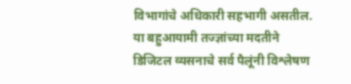विभागांचे अधिकारी सहभागी असतील. या बहुआयामी तज्ज्ञांच्या मदतीने डिजिटल व्यसनाचे सर्व पैलूंनी विश्लेषण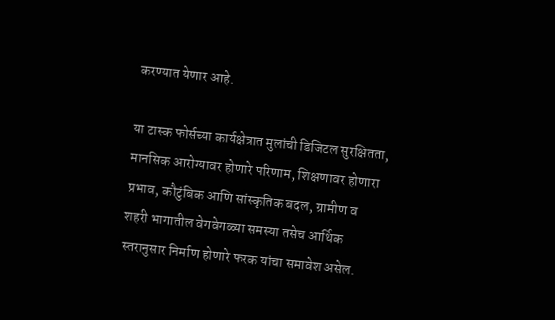करण्यात येणार आहे.

या टास्क फोर्सच्या कार्यक्षेत्रात मुलांची डिजिटल सुरक्षितता, मानसिक आरोग्यावर होणारे परिणाम, शिक्षणावर होणारा प्रभाव, कौटुंबिक आणि सांस्कृतिक बदल, ग्रामीण व शहरी भागातील वेगवेगळ्या समस्या तसेच आर्थिक स्तरानुसार निर्माण होणारे फरक यांचा समावेश असेल.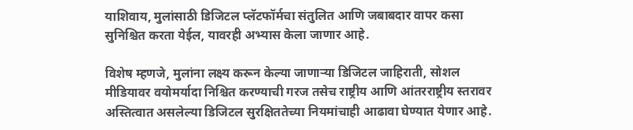याशिवाय, मुलांसाठी डिजिटल प्लॅटफॉर्मचा संतुलित आणि जबाबदार वापर कसा सुनिश्चित करता येईल, यावरही अभ्यास केला जाणार आहे.

विशेष म्हणजे, मुलांना लक्ष्य करून केल्या जाणाऱ्या डिजिटल जाहिराती, सोशल मीडियावर वयोमर्यादा निश्चित करण्याची गरज तसेच राष्ट्रीय आणि आंतरराष्ट्रीय स्तरावर अस्तित्वात असलेल्या डिजिटल सुरक्षिततेच्या नियमांचाही आढावा घेण्यात येणार आहे.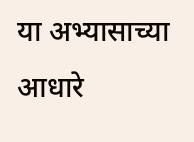या अभ्यासाच्या आधारे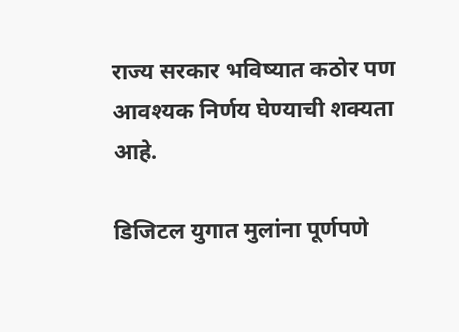राज्य सरकार भविष्यात कठोर पण आवश्यक निर्णय घेण्याची शक्यता आहे.

डिजिटल युगात मुलांना पूर्णपणे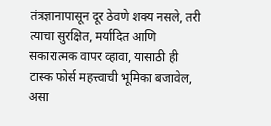तंत्रज्ञानापासून दूर ठेवणे शक्य नसले, तरी त्याचा सुरक्षित, मर्यादित आणि सकारात्मक वापर व्हावा, यासाठी ही टास्क फोर्स महत्त्वाची भूमिका बजावेल, असा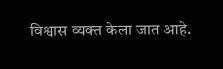विश्वास व्यक्त केला जात आहे.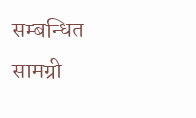सम्बन्धित सामग्री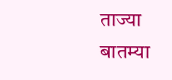ताज्या बातम्या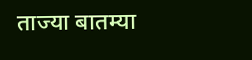ताज्या बातम्या